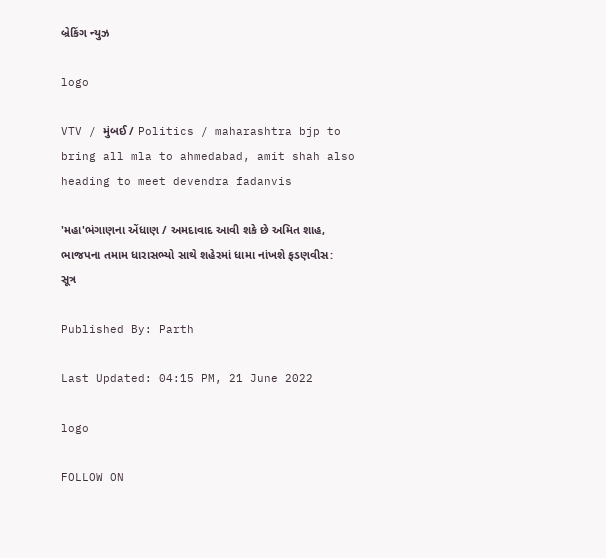બ્રેકિંગ ન્યુઝ

logo

VTV / મુંબઈ / Politics / maharashtra bjp to bring all mla to ahmedabad, amit shah also heading to meet devendra fadanvis

'મહા'ભંગાણના એંધાણ / અમદાવાદ આવી શકે છે અમિત શાહ, ભાજપના તમામ ધારાસભ્યો સાથે શહેરમાં ધામા નાંખશે ફડણવીસ: સૂત્ર

Published By: Parth

Last Updated: 04:15 PM, 21 June 2022

logo

FOLLOW ON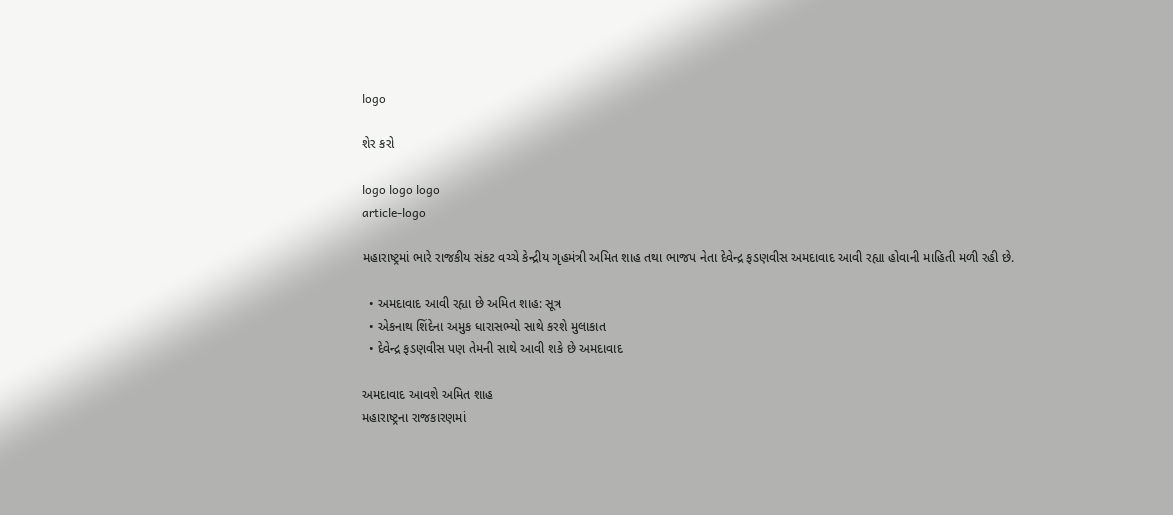logo

શેર કરો

logo logo logo
article-logo

મહારાષ્ટ્રમાં ભારે રાજકીય સંકટ વચ્ચે કેન્દ્રીય ગૃહમંત્રી અમિત શાહ તથા ભાજપ નેતા દેવેન્દ્ર ફડણવીસ અમદાવાદ આવી રહ્યા હોવાની માહિતી મળી રહી છે.

  • અમદાવાદ આવી રહ્યા છે અમિત શાહ: સૂત્ર
  • એકનાથ શિંદેના અમુક ધારાસભ્યો સાથે કરશે મુલાકાત
  • દેવેન્દ્ર ફડણવીસ પણ તેમની સાથે આવી શકે છે અમદાવાદ

અમદાવાદ આવશે અમિત શાહ
મહારાષ્ટ્રના રાજકારણમાં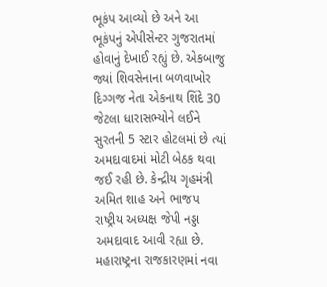ભૂકંપ આવ્યો છે અને આ ભૂકંપનું એપીસેન્ટર ગુજરાતમાં હોવાનું દેખાઈ રહ્યું છે. એકબાજુ જ્યાં શિવસેનાના બળવાખોર દિગ્ગજ નેતા એકનાથ શિંદે 30 જેટલા ધારાસભ્યોને લઈને સુરતની 5 સ્ટાર હોટલમાં છે ત્યાં અમદાવાદમાં મોટી બેઠક થવા જઈ રહી છે. કેન્દ્રીય ગૃહમંત્રી અમિત શાહ અને ભાજપ રાષ્ટ્રીય અધ્યક્ષ જેપી નડ્ડા અમદાવાદ આવી રહ્યા છે. મહારાષ્ટ્રના રાજકારણમાં નવા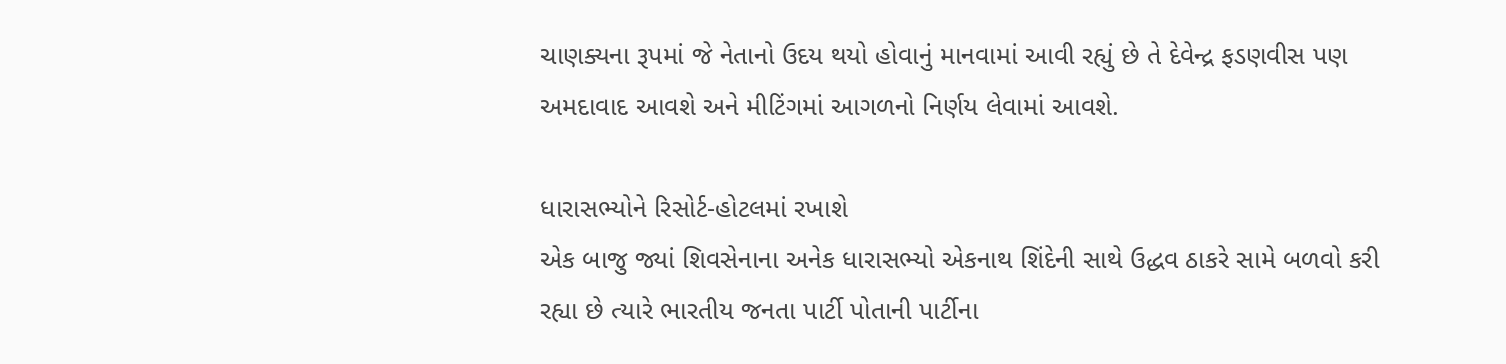ચાણક્યના રૂપમાં જે નેતાનો ઉદય થયો હોવાનું માનવામાં આવી રહ્યું છે તે દેવેન્દ્ર ફડણવીસ પણ અમદાવાદ આવશે અને મીટિંગમાં આગળનો નિર્ણય લેવામાં આવશે.

ધારાસભ્યોને રિસોર્ટ-હોટલમાં રખાશે
એક બાજુ જ્યાં શિવસેનાના અનેક ધારાસભ્યો એકનાથ શિંદેની સાથે ઉદ્ધવ ઠાકરે સામે બળવો કરી રહ્યા છે ત્યારે ભારતીય જનતા પાર્ટી પોતાની પાર્ટીના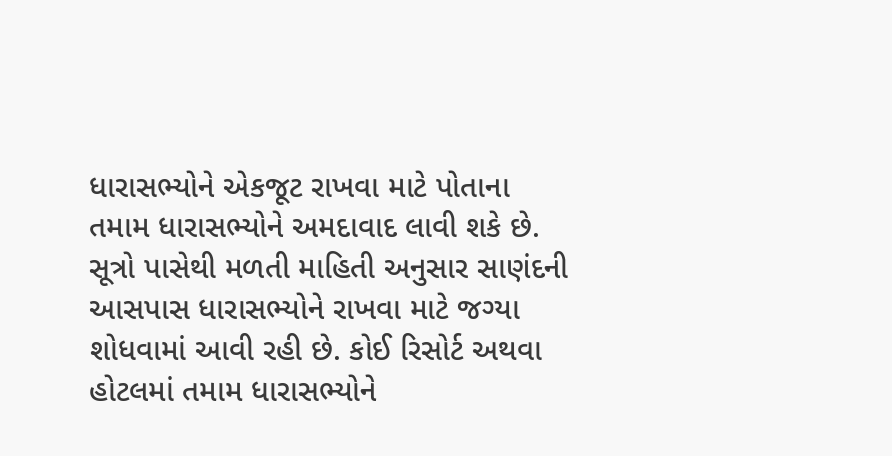ધારાસભ્યોને એકજૂટ રાખવા માટે પોતાના તમામ ધારાસભ્યોને અમદાવાદ લાવી શકે છે. સૂત્રો પાસેથી મળતી માહિતી અનુસાર સાણંદની આસપાસ ધારાસભ્યોને રાખવા માટે જગ્યા શોધવામાં આવી રહી છે. કોઈ રિસોર્ટ અથવા હોટલમાં તમામ ધારાસભ્યોને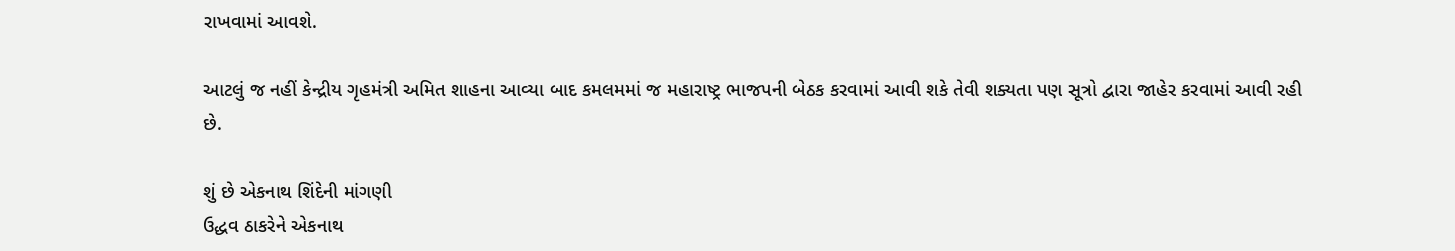રાખવામાં આવશે.

આટલું જ નહીં કેન્દ્રીય ગૃહમંત્રી અમિત શાહના આવ્યા બાદ કમલમમાં જ મહારાષ્ટ્ર ભાજપની બેઠક કરવામાં આવી શકે તેવી શક્યતા પણ સૂત્રો દ્વારા જાહેર કરવામાં આવી રહી છે.

શું છે એકનાથ શિંદેની માંગણી
ઉદ્ધવ ઠાકરેને એકનાથ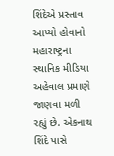શિંદેએ પ્રસ્તાવ આપ્યો હોવાનો મહારાષ્ટ્રના સ્થાનિક મીડિયા અહેવાલ પ્રમાણે જાણવા મળી રહ્યું છે. એકનાથ શિંદે પાસે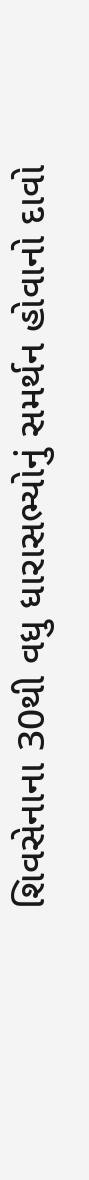શિવસેનાના 30થી વધુ ધારાસભ્યોનું સમર્થન હોવાનો દાવો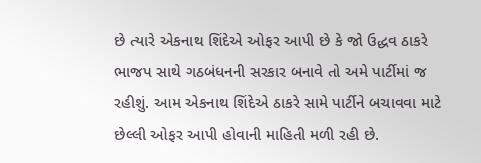છે ત્યારે એકનાથ શિંદેએ ઓફર આપી છે કે જો ઉદ્ધવ ઠાકરે ભાજપ સાથે ગઠબંધનની સરકાર બનાવે તો અમે પાર્ટીમાં જ રહીશું. આમ એકનાથ શિંદેએ ઠાકરે સામે પાર્ટીને બચાવવા માટે છેલ્લી ઓફર આપી હોવાની માહિતી મળી રહી છે.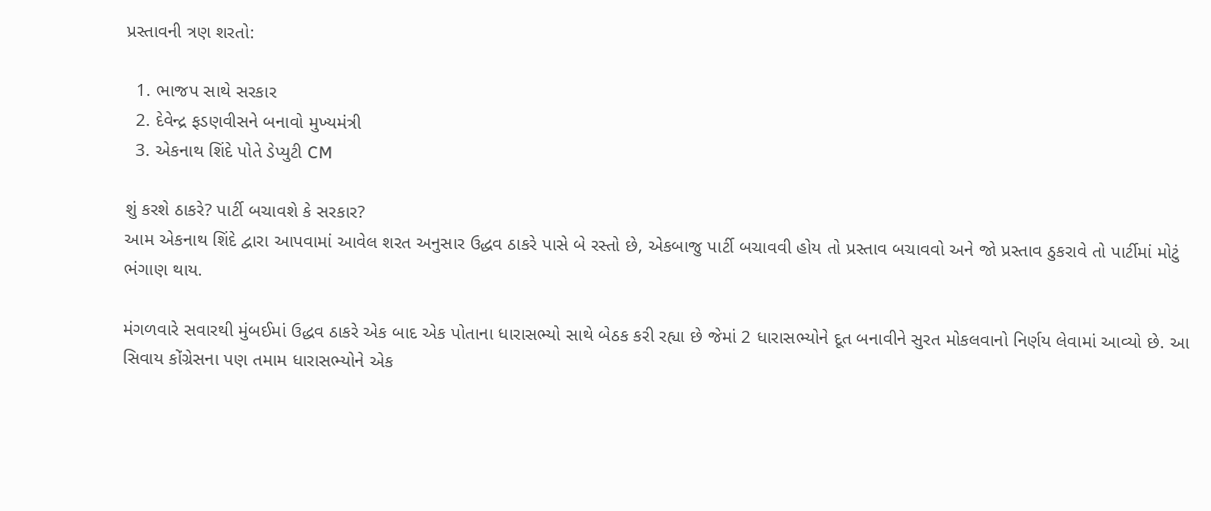પ્રસ્તાવની ત્રણ શરતો:

  1. ભાજપ સાથે સરકાર
  2. દેવેન્દ્ર ફડણવીસને બનાવો મુખ્યમંત્રી
  3. એકનાથ શિંદે પોતે ડેપ્યુટી CM

શું કરશે ઠાકરે? પાર્ટી બચાવશે કે સરકાર?
આમ એકનાથ શિંદે દ્વારા આપવામાં આવેલ શરત અનુસાર ઉદ્ધવ ઠાકરે પાસે બે રસ્તો છે, એકબાજુ પાર્ટી બચાવવી હોય તો પ્રસ્તાવ બચાવવો અને જો પ્રસ્તાવ ઠુકરાવે તો પાર્ટીમાં મોટું ભંગાણ થાય.

મંગળવારે સવારથી મુંબઈમાં ઉદ્ધવ ઠાકરે એક બાદ એક પોતાના ધારાસભ્યો સાથે બેઠક કરી રહ્યા છે જેમાં 2 ધારાસભ્યોને દૂત બનાવીને સુરત મોકલવાનો નિર્ણય લેવામાં આવ્યો છે. આ સિવાય કોંગ્રેસના પણ તમામ ધારાસભ્યોને એક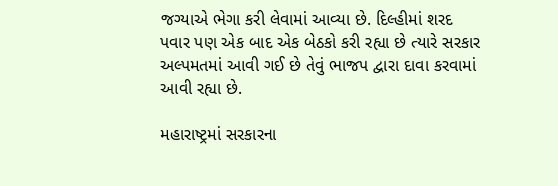જગ્યાએ ભેગા કરી લેવામાં આવ્યા છે. દિલ્હીમાં શરદ પવાર પણ એક બાદ એક બેઠકો કરી રહ્યા છે ત્યારે સરકાર અલ્પમતમાં આવી ગઈ છે તેવું ભાજપ દ્વારા દાવા કરવામાં આવી રહ્યા છે.

મહારાષ્ટ્રમાં સરકારના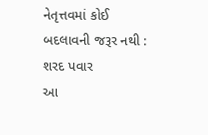નેતૃત્તવમાં કોઈ બદલાવની જરૂર નથી : શરદ પવાર
આ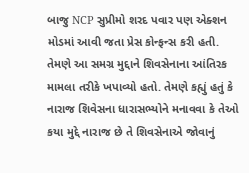બાજુ NCP સુપ્રીમો શરદ પવાર પણ એક્શન મોડમાં આવી જતા પ્રેસ કોન્ફન્સ કરી હતી. તેમણે આ સમગ્ર મુદ્દાને શિવસેનાના આંતિરક મામલા તરીકે ખપાવ્યો હતો. તેમણે કહ્યું હતું કે નારાજ શિવેસના ધારાસભ્યોને મનાવવા કે તેઓ કયા મુદ્દે નારાજ છે તે શિવસેનાએ જોવાનું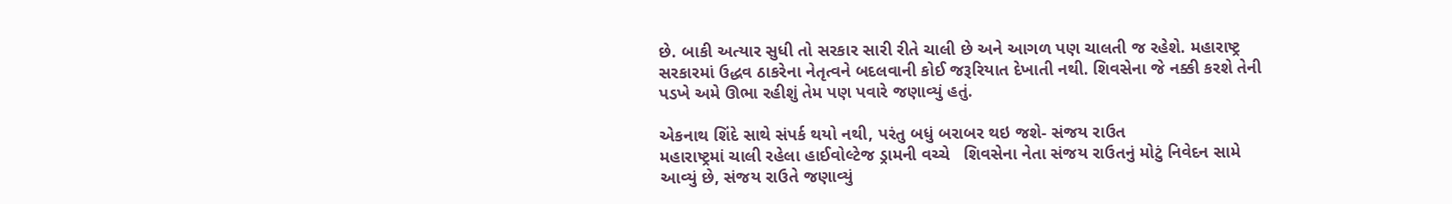છે. બાકી અત્યાર સુધી તો સરકાર સારી રીતે ચાલી છે અને આગળ પણ ચાલતી જ રહેશે. મહારાષ્ટ્ર સરકારમાં ઉદ્ધવ ઠાકરેના નેતૃત્વને બદલવાની કોઈ જરૂરિયાત દેખાતી નથી. શિવસેના જે નક્કી કરશે તેની પડખે અમે ઊભા રહીશું તેમ પણ પવારે જણાવ્યું હતું.

એકનાથ શિંદે સાથે સંપર્ક થયો નથી, પરંતુ બધું બરાબર થઇ જશે- સંજય રાઉત
મહારાષ્ટ્રમાં ચાલી રહેલા હાઈવોલ્ટેજ ડ્રામની વચ્ચે   શિવસેના નેતા સંજય રાઉતનું મોટું નિવેદન સામે આવ્યું છે, સંજય રાઉતે જણાવ્યું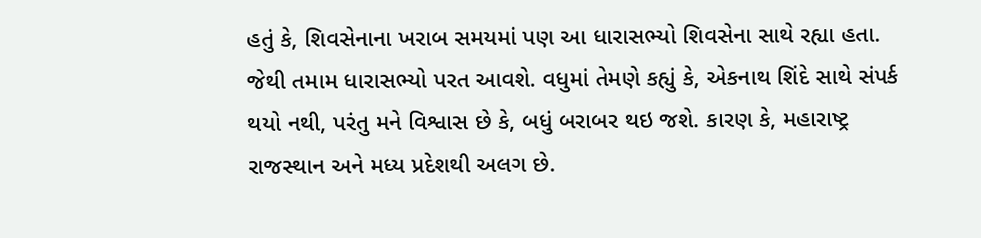હતું કે, શિવસેનાના ખરાબ સમયમાં પણ આ ધારાસભ્યો શિવસેના સાથે રહ્યા હતા. જેથી તમામ ધારાસભ્યો પરત આવશે. વધુમાં તેમણે કહ્યું કે, એકનાથ શિંદે સાથે સંપર્ક થયો નથી, પરંતુ મને વિશ્વાસ છે કે, બધું બરાબર થઇ જશે. કારણ કે, મહારાષ્ટ્ર રાજસ્થાન અને મધ્ય પ્રદેશથી અલગ છે.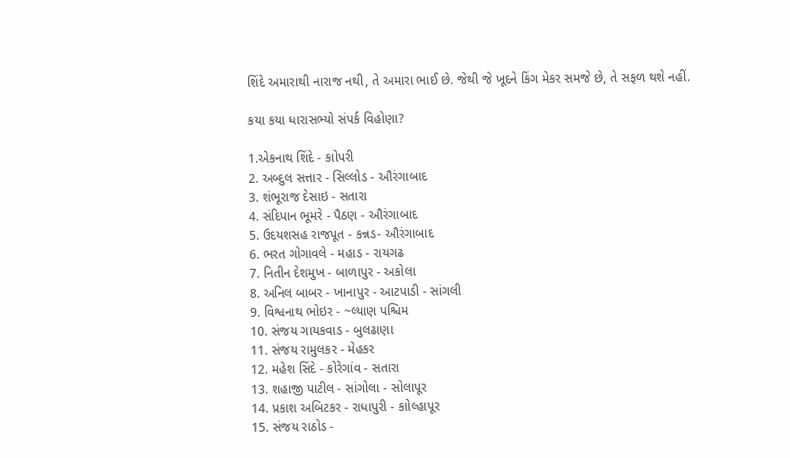શિંદે અમારાથી નારાજ નથી, તે અમારા ભાઈ છે. જેથી જે ખૂદને કિંગ મેકર સમજે છે, તે સફળ થશે નહીં.

કયા કયા ધારાસભ્યો સંપર્ક વિહોણા?

1.એકનાથ શિંદે - કાોપરી
2. અબ્દુલ સત્તાર - સિલ્લોડ - ઔરંગાબાદ
3. શંભૂરાજ દેસાઇ - સતારા
4. સંદિપાન ભૂમરે - પૈઠણ - ઔરંગાબાદ
5. ઉદયશસહ રાજપૂત - કન્નડ- ઔરંગાબાદ
6. ભરત ગોગાવલે - મહાડ - રાયગઢ
7. નિતીન દેશમુખ - બાળાપુર - અકોલા
8. અનિલ બાબર - ખાનાપુર - આટપાડી - સાંગલી
9. વિશ્વનાથ ભોઇર - ~લ્યાણ પશ્ચિમ
10. સંજય ગાયકવાડ - બુલઢાણા
11. સંજય રામુલકર - મેહકર
12. મહેશ સિંદે - કોરેગાંવ - સતારા
13. શહાજી પાટીલ - સાંગોલા - સોલાપૂર
14. પ્રકાશ અબિટકર - રાધાપુરી - કાોલ્હાપૂર
15. સંજય રાઠોડ -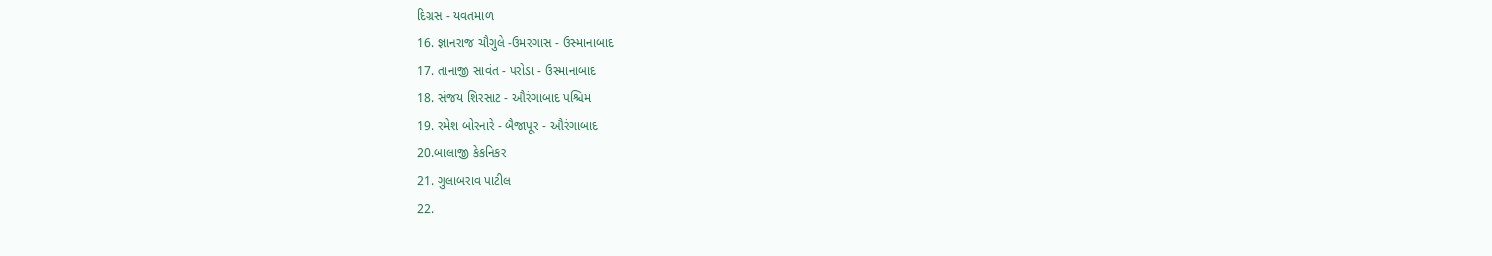દિગ્રસ - યવતમાળ
16. જ્ઞાનરાજ ચૌગુલે -ઉમરગાસ - ઉસ્માનાબાદ
17. તાનાજી સાવંત - પરોડા - ઉસ્માનાબાદ
18. સંજય શિરસાટ - ઔરંગાબાદ પશ્ચિમ
19. રમેશ બોરનારે - બૈજાપૂર - ઔરંગાબાદ
20.બાલાજી કેકનિકર
21. ગુલાબરાવ પાટીલ
22.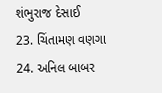શંભુરાજ દેસાઈ
23. ચિંતામણ વણગા
24. અનિલ બાબર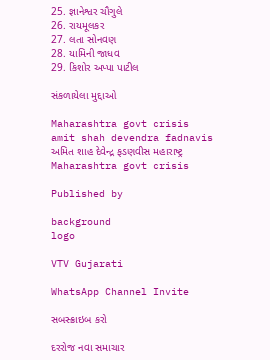25. જ્ઞાનેશ્વર ચૌગુલે
26. રાયમૂલકર
27. લતા સોનવણ
28. યામિની જાધવ
29. કિશોર અપ્પા પાટીલ

સંકળાયેલા મુદ્દાઓ

Maharashtra govt crisis amit shah devendra fadnavis અમિત શાહ દેવેન્દ્ર ફડણવીસ મહારાષ્ટ્ર Maharashtra govt crisis

Published by

background
logo

VTV Gujarati

WhatsApp Channel Invite

સબસ્ક્રાઇબ કરો

દરરોજ નવા સમાચાર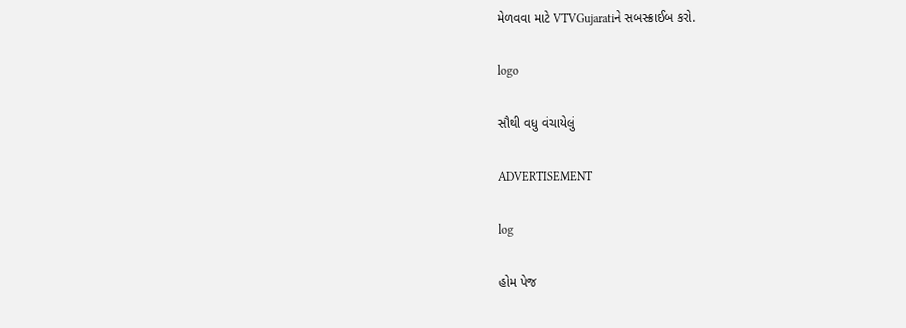મેળવવા માટે VTVGujaratiને સબસ્ક્રાઈબ કરો.

logo

સૌથી વધુ વંચાયેલું

ADVERTISEMENT

log

હોમ પેજ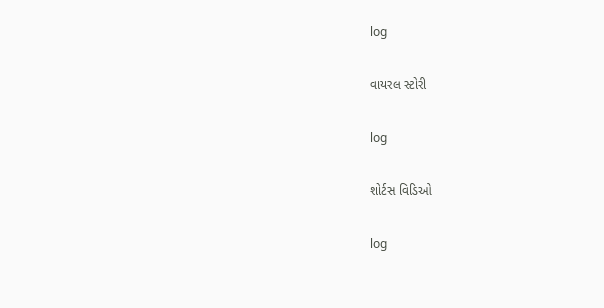log

વાયરલ સ્ટોરી

log

શોર્ટસ વિડિઓ

log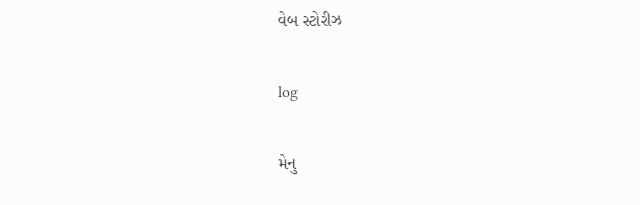વેબ સ્ટોરીઝ

log

મેનુ